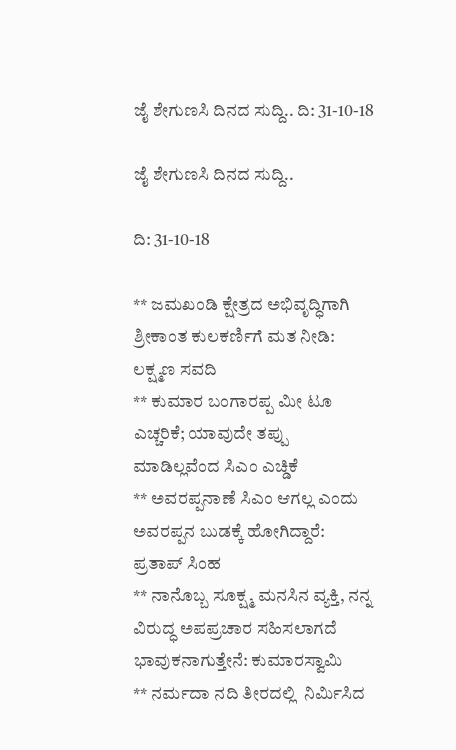ಜೈ ಶೇಗುಣಸಿ ದಿನದ ಸುದ್ದಿ.. ದಿ: 31-10-18

ಜೈ ಶೇಗುಣಸಿ ದಿನದ ಸುದ್ದಿ..

ದಿ: 31-10-18

** ಜಮಖಂಡಿ ಕ್ಷೇತ್ರದ ಅಭಿವೃದ್ಧಿಗಾಗಿ ಶ್ರೀಕಾಂತ ಕುಲಕರ್ಣಿಗೆ ಮತ ನೀಡಿ: ಲಕ್ಷ್ಮಣ ಸವದಿ
** ಕುಮಾರ ಬಂಗಾರಪ್ಪ ಮೀ ಟೂ ಎಚ್ಚರಿಕೆ; ಯಾವುದೇ ತಪ್ಪು ಮಾಡಿಲ್ಲವೆಂದ ಸಿಎಂ ಎಚ್ಡಿಕೆ
** ಅವರಪ್ಪನಾಣೆ ಸಿಎಂ ಆಗಲ್ಲ ಎಂದು ಅವರಪ್ಪನ ಬುಡಕ್ಕೆ ಹೋಗಿದ್ದಾರೆ:  ಪ್ರತಾಪ್ ಸಿಂಹ
** ನಾನೊಬ್ಬ ಸೂಕ್ಷ್ಮ ಮನಸಿನ ವ್ಯಕ್ತಿ, ನನ್ನ ವಿರುದ್ಧ ಅಪಪ್ರಚಾರ ಸಹಿಸಲಾಗದೆ ಭಾವುಕನಾಗುತ್ತೇನೆ: ಕುಮಾರಸ್ವಾಮಿ
** ನರ್ಮದಾ ನದಿ ತೀರದಲ್ಲಿ  ನಿರ್ಮಿಸಿದ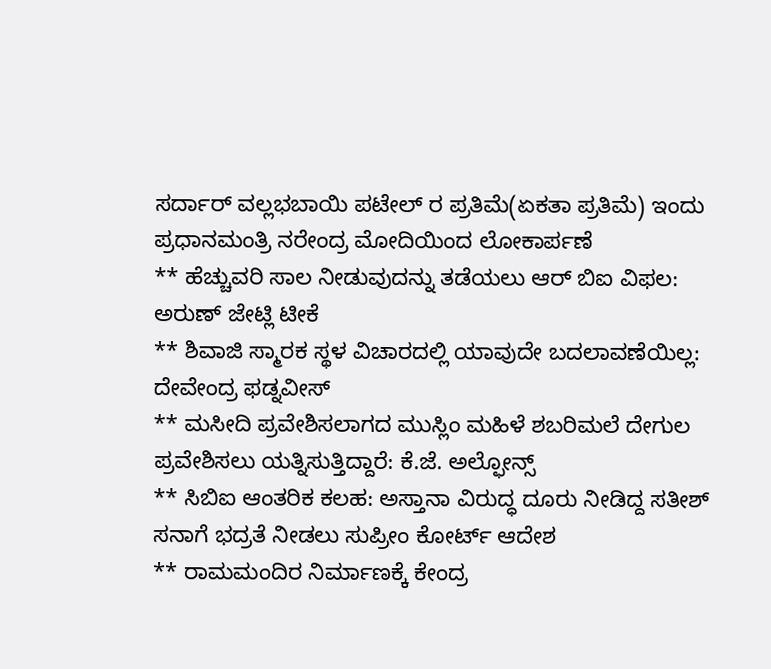ಸರ್ದಾರ್ ವಲ್ಲಭಬಾಯಿ ಪಟೇಲ್ ರ ಪ್ರತಿಮೆ(ಏಕತಾ ಪ್ರತಿಮೆ) ಇಂದು ಪ್ರಧಾನಮಂತ್ರಿ ನರೇಂದ್ರ ಮೋದಿಯಿಂದ ಲೋಕಾರ್ಪಣೆ
** ಹೆಚ್ಚುವರಿ ಸಾಲ ನೀಡುವುದನ್ನು ತಡೆಯಲು ಆರ್ ಬಿಐ ವಿಫಲ: ಅರುಣ್ ಜೇಟ್ಲಿ ಟೀಕೆ
** ಶಿವಾಜಿ ಸ್ಮಾರಕ ಸ್ಥಳ ವಿಚಾರದಲ್ಲಿ ಯಾವುದೇ ಬದಲಾವಣೆಯಿಲ್ಲ: ದೇವೇಂದ್ರ ಫಡ್ನವೀಸ್
** ಮಸೀದಿ ಪ್ರವೇಶಿಸಲಾಗದ ಮುಸ್ಲಿಂ ಮಹಿಳೆ ಶಬರಿಮಲೆ ದೇಗುಲ ಪ್ರವೇಶಿಸಲು ಯತ್ನಿಸುತ್ತಿದ್ದಾರೆ: ಕೆ.ಜೆ. ಅಲ್ಫೋನ್ಸ್
** ಸಿಬಿಐ ಆಂತರಿಕ ಕಲಹ: ಅಸ್ತಾನಾ ವಿರುದ್ಧ ದೂರು ನೀಡಿದ್ದ ಸತೀಶ್ ಸನಾಗೆ ಭದ್ರತೆ ನೀಡಲು ಸುಪ್ರೀಂ ಕೋರ್ಟ್ ಆದೇಶ
** ರಾಮಮಂದಿರ ನಿರ್ಮಾಣಕ್ಕೆ ಕೇಂದ್ರ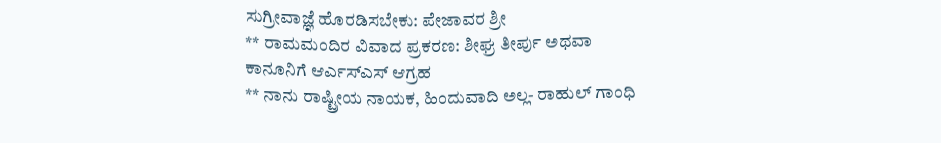ಸುಗ್ರೀವಾಜ್ಞೆ ಹೊರಡಿಸಬೇಕು: ಪೇಜಾವರ ಶ್ರೀ
** ರಾಮಮಂದಿರ ವಿವಾದ ಪ್ರಕರಣ: ಶೀಘ್ರ ತೀರ್ಪು ಅಥವಾ ಕಾನೂನಿಗೆ ಆರ್ಎಸ್ಎಸ್ ಆಗ್ರಹ
** ನಾನು ರಾಷ್ಟ್ರೀಯ ನಾಯಕ, ಹಿಂದುವಾದಿ ಅಲ್ಲ- ರಾಹುಲ್ ಗಾಂಧಿ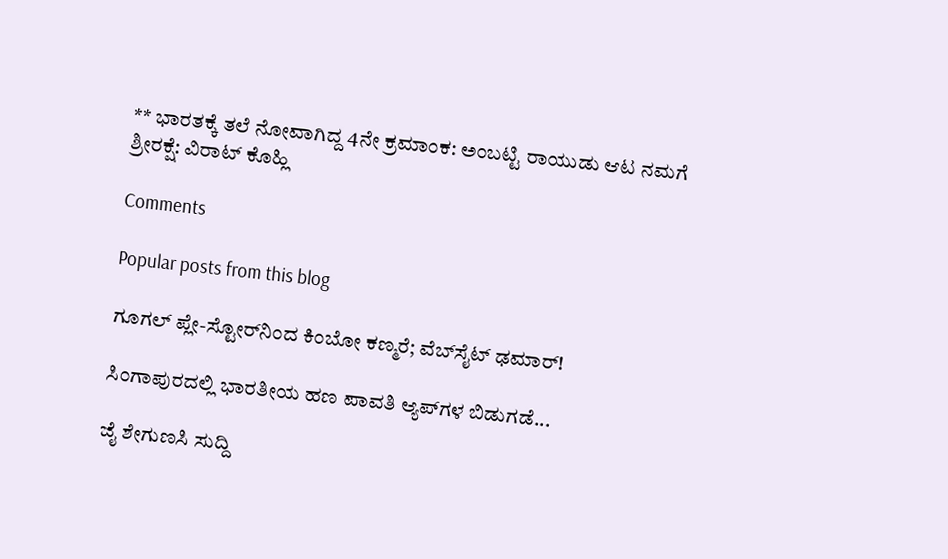** ಭಾರತಕ್ಕೆ ತಲೆ ನೋವಾಗಿದ್ದ 4ನೇ ಕ್ರಮಾಂಕ: ಅಂಬಟ್ಟಿ ರಾಯುಡು ಆಟ ನಮಗೆ ಶ್ರೀರಕ್ಷೆ: ವಿರಾಟ್ ಕೊಹ್ಲಿ

Comments

Popular posts from this blog

ಗೂಗಲ್ ಪ್ಲೇ-ಸ್ಟೋರ್‌ನಿಂದ ಕಿಂಬೋ ಕಣ್ಮರೆ; ವೆಬ್‌ಸೈಟ್ ಢಮಾರ್!

ಸಿಂಗಾಪುರದಲ್ಲಿ ಭಾರತೀಯ ಹಣ ಪಾವತಿ ಆ್ಯಪ್‌ಗಳ ಬಿಡುಗಡೆ...

ಜೈ ಶೇಗುಣಸಿ ಸುದ್ದಿ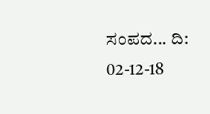ಸಂಪದ... ದಿ: 02-12-18